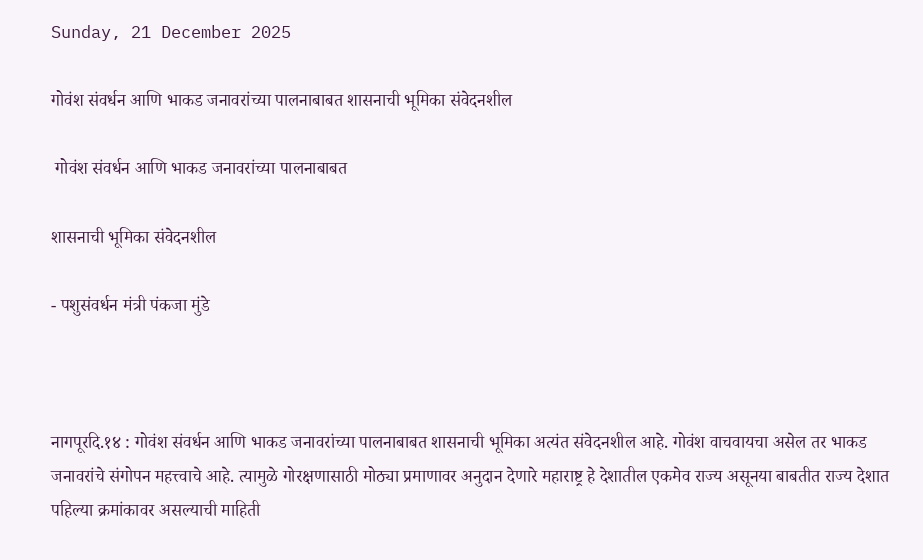Sunday, 21 December 2025

गोवंश संवर्धन आणि भाकड जनावरांच्या पालनाबाबत शासनाची भूमिका संवेदनशील

 गोवंश संवर्धन आणि भाकड जनावरांच्या पालनाबाबत

शासनाची भूमिका संवेदनशील

- पशुसंवर्धन मंत्री पंकजा मुंडे



नागपूरदि.१४ : गोवंश संवर्धन आणि भाकड जनावरांच्या पालनाबाबत शासनाची भूमिका अत्यंत संवेदनशील आहे. गोवंश वाचवायचा असेल तर भाकड जनावरांचे संगोपन महत्त्वाचे आहे. त्यामुळे गोरक्षणासाठी मोठ्या प्रमाणावर अनुदान देणारे महाराष्ट्र हे देशातील एकमेव राज्य असूनया बाबतीत राज्य देशात पहिल्या क्रमांकावर असल्याची माहिती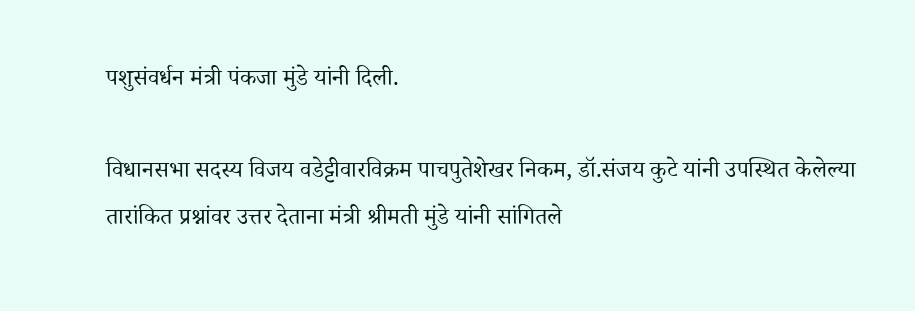पशुसंवर्धन मंत्री पंकजा मुंडे यांनी दिली.

विधानसभा सदस्य विजय वडेट्टीवारविक्रम पाचपुतेशेखर निकम, डॉ.संजय कुटे यांनी उपस्थित केलेल्या तारांकित प्रश्नांवर उत्तर देताना मंत्री श्रीमती मुंडे यांनी सांगितले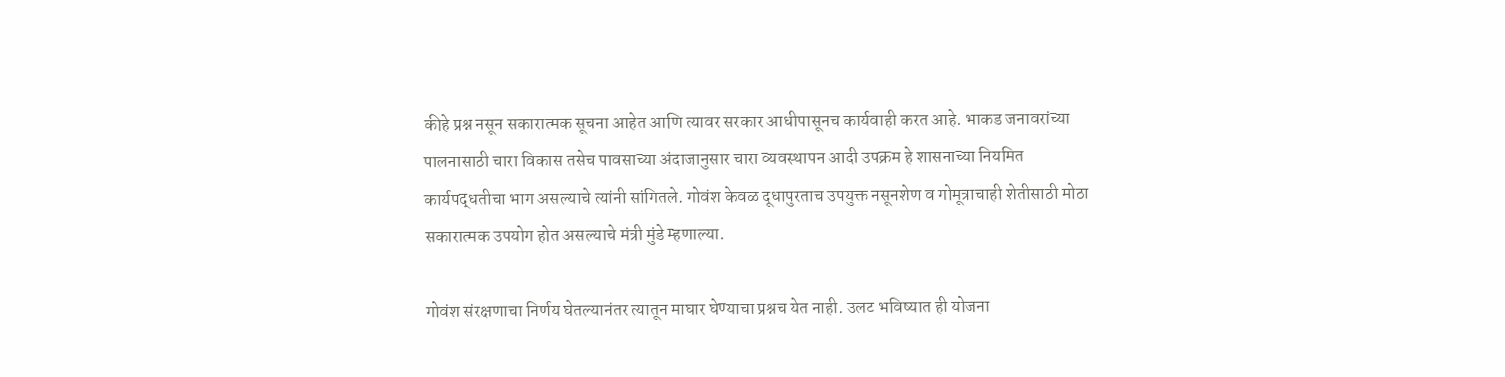कीहे प्रश्न नसून सकारात्मक सूचना आहेत आणि त्यावर सरकार आधीपासूनच कार्यवाही करत आहे. भाकड जनावरांच्या पालनासाठी चारा विकास तसेच पावसाच्या अंदाजानुसार चारा व्यवस्थापन आदी उपक्रम हे शासनाच्या नियमित कार्यपद्धतीचा भाग असल्याचे त्यांनी सांगितले. गोवंश केवळ दूधापुरताच उपयुक्त नसूनशेण व गोमूत्राचाही शेतीसाठी मोठा सकारात्मक उपयोग होत असल्याचे मंत्री मुंडे म्हणाल्या.

गोवंश संरक्षणाचा निर्णय घेतल्यानंतर त्यातून माघार घेण्याचा प्रश्नच येत नाही. उलट भविष्यात ही योजना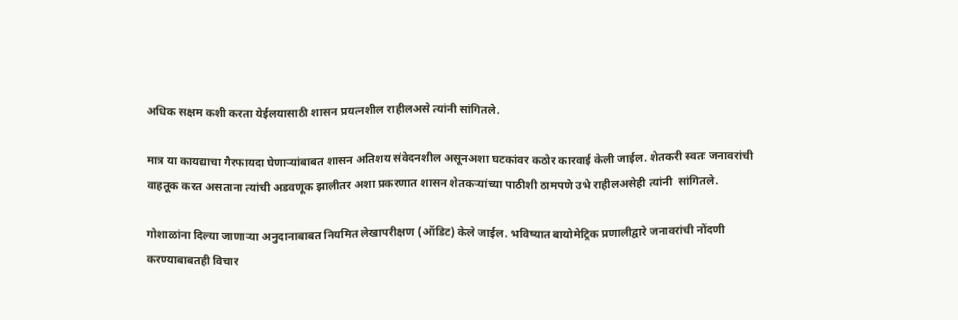अधिक सक्षम कशी करता येईलयासाठी शासन प्रयत्नशील राहीलअसे त्यांनी सांगितले.

मात्र या कायद्याचा गैरफायदा घेणाऱ्यांबाबत शासन अतिशय संवेदनशील असूनअशा घटकांवर कठोर कारवाई केली जाईल. शेतकरी स्वतः जनावरांची वाहतूक करत असताना त्यांची अडवणूक झालीतर अशा प्रकरणात शासन शेतकऱ्यांच्या पाठीशी ठामपणे उभे राहीलअसेही त्यांनी  सांगितले.

गोशाळांना दिल्या जाणाऱ्या अनुदानाबाबत नियमित लेखापरीक्षण (ऑडिट) केले जाईल. भविष्यात बायोमेट्रिक प्रणालीद्वारे जनावरांची नोंदणी करण्याबाबतही विचार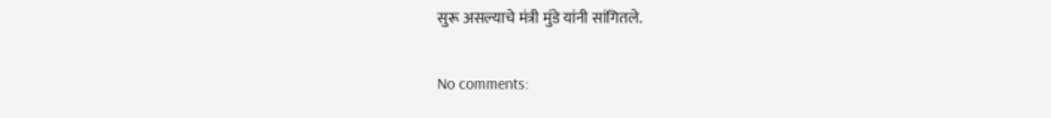सुरू असल्याचे मंत्री मुंडे यांनी सांगितले.

No comments: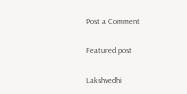Post a Comment

Featured post

Lakshvedhi